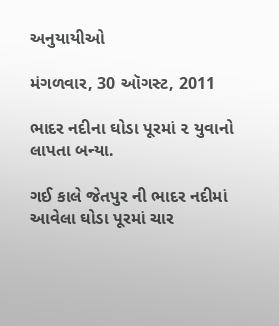અનુયાયીઓ

મંગળવાર, 30 ઑગસ્ટ, 2011

ભાદર નદીના ઘોડા પૂરમાં ૨ યુવાનો લાપતા બન્યા.

ગઈ કાલે જેતપુર ની ભાદર નદીમાં આવેલા ઘોડા પૂરમાં ચાર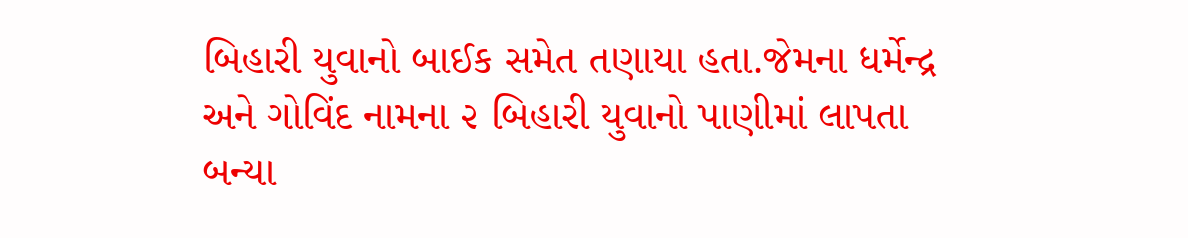બિહારી યુવાનો બાઈક સમેત તણાયા હતા.જેમના ધર્મેન્દ્ર અને ગોવિંદ નામના ૨ બિહારી યુવાનો પાણીમાં લાપતા બન્યા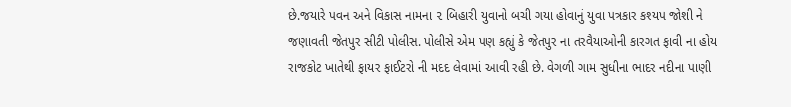છે.જયારે પવન અને વિકાસ નામના ૨ બિહારી યુવાનો બચી ગયા હોવાનું યુવા પત્રકાર કશ્યપ જોશી ને જણાવતી જેતપુર સીટી પોલીસ. પોલીસે એમ પણ કહ્યું કે જેતપુર ના તરવૈયાઓની કારગત ફાવી ના હોય રાજકોટ ખાતેથી ફાયર ફાઈટરો ની મદદ લેવામાં આવી રહી છે. વેગળી ગામ સુધીના ભાદર નદીના પાણી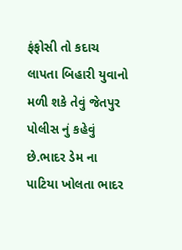ફંફોસી તો કદાચ લાપતા બિહારી યુવાનો મળી શકે તેવું જેતપુર પોલીસ નું કહેવું છે.ભાદર ડેમ ના પાટિયા ખોલતા ભાદર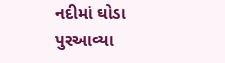નદીમાં ઘોડા પુરઆવ્યા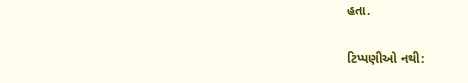હતા.

ટિપ્પણીઓ નથી: